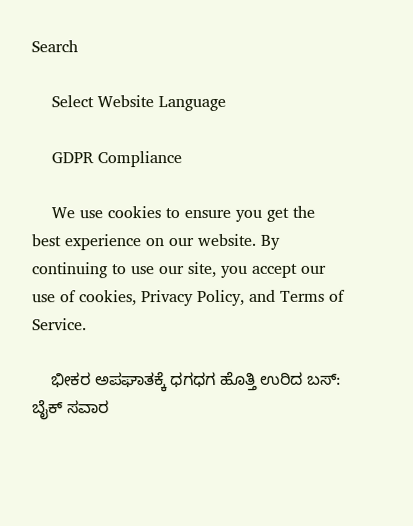Search

    Select Website Language

    GDPR Compliance

    We use cookies to ensure you get the best experience on our website. By continuing to use our site, you accept our use of cookies, Privacy Policy, and Terms of Service.

    ಭೀಕರ ಅಪಘಾತಕ್ಕೆ ಧಗಧಗ ಹೊತ್ತಿ ಉರಿದ ಬಸ್: ಬೈಕ್ ಸವಾರ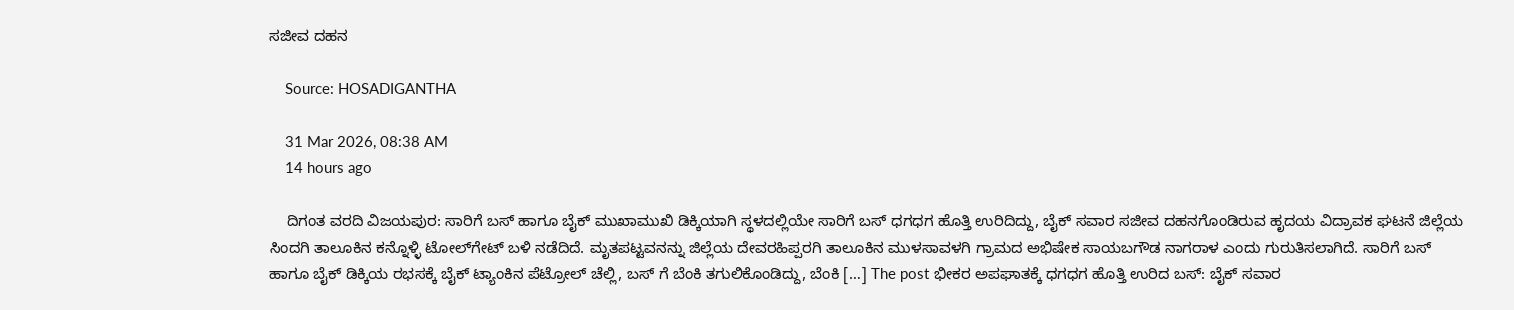ಸಜೀವ ದಹನ

    Source: HOSADIGANTHA

    31 Mar 2026, 08:38 AM
    14 hours ago

    ದಿಗಂತ ವರದಿ ವಿಜಯಪುರ: ಸಾರಿಗೆ ಬಸ್ ಹಾಗೂ ಬೈಕ್ ಮುಖಾಮುಖಿ ಡಿಕ್ಕಿಯಾಗಿ ಸ್ಥಳದಲ್ಲಿಯೇ ಸಾರಿಗೆ ಬಸ್ ಧಗಧಗ ಹೊತ್ತಿ ಉರಿದಿದ್ದು, ಬೈಕ್ ಸವಾರ ಸಜೀವ ದಹನಗೊಂಡಿರುವ ಹೃದಯ ವಿದ್ರಾವಕ ಘಟನೆ ಜಿಲ್ಲೆಯ ಸಿಂದಗಿ ತಾಲೂಕಿನ ಕನ್ನೊಳ್ಳಿ ಟೋಲ್‌ಗೇಟ್ ಬಳಿ ನಡೆದಿದೆ. ಮೃತಪಟ್ಟವನನ್ನು ಜಿಲ್ಲೆಯ ದೇವರಹಿಪ್ಪರಗಿ ತಾಲೂಕಿನ ಮುಳಸಾವಳಗಿ ಗ್ರಾಮದ ಅಭಿಷೇಕ ಸಾಯಬಗೌಡ ನಾಗರಾಳ ಎಂದು ಗುರುತಿಸಲಾಗಿದೆ. ಸಾರಿಗೆ ಬಸ್ ಹಾಗೂ ಬೈಕ್ ಡಿಕ್ಕಿಯ ರಭಸಕ್ಕೆ ಬೈಕ್ ಟ್ಯಾಂಕಿನ ಪೆಟ್ರೋಲ್ ಚೆಲ್ಲಿ, ಬಸ್ ಗೆ ಬೆಂಕಿ ತಗುಲಿಕೊಂಡಿದ್ದು, ಬೆಂಕಿ […] The post ಭೀಕರ ಅಪಘಾತಕ್ಕೆ ಧಗಧಗ ಹೊತ್ತಿ ಉರಿದ ಬಸ್: ಬೈಕ್ ಸವಾರ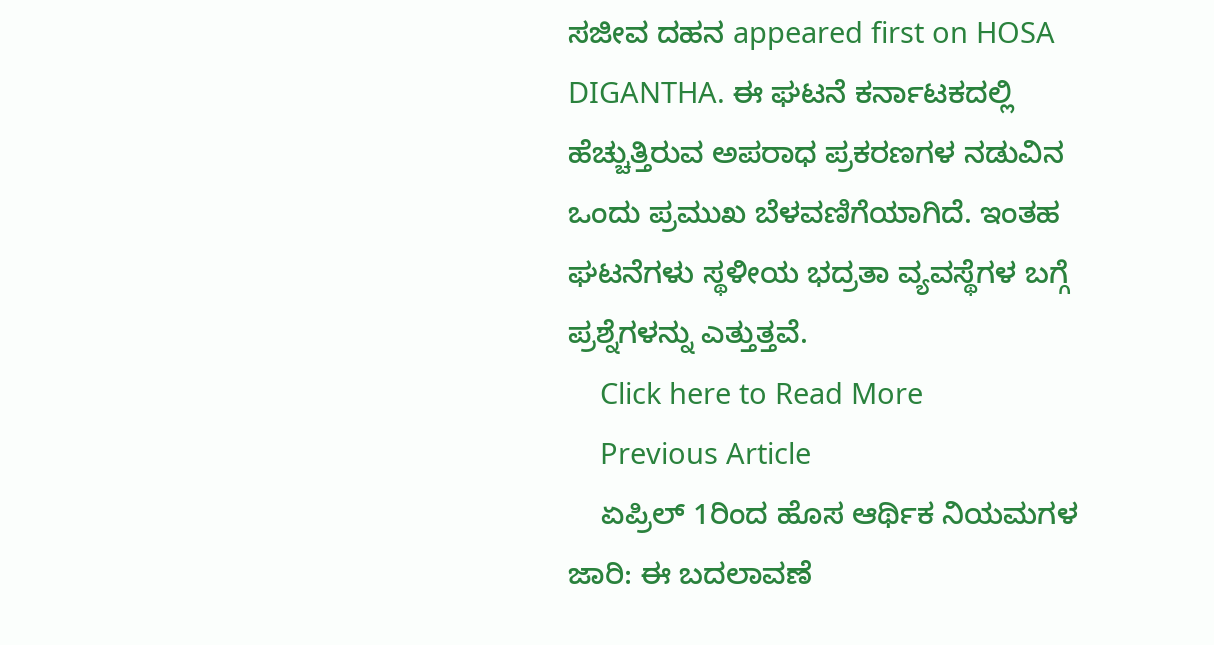ಸಜೀವ ದಹನ appeared first on HOSA DIGANTHA. ಈ ಘಟನೆ ಕರ್ನಾಟಕದಲ್ಲಿ ಹೆಚ್ಚುತ್ತಿರುವ ಅಪರಾಧ ಪ್ರಕರಣಗಳ ನಡುವಿನ ಒಂದು ಪ್ರಮುಖ ಬೆಳವಣಿಗೆಯಾಗಿದೆ. ಇಂತಹ ಘಟನೆಗಳು ಸ್ಥಳೀಯ ಭದ್ರತಾ ವ್ಯವಸ್ಥೆಗಳ ಬಗ್ಗೆ ಪ್ರಶ್ನೆಗಳನ್ನು ಎತ್ತುತ್ತವೆ.
    Click here to Read More
    Previous Article
    ಏಪ್ರಿಲ್ 1ರಿಂದ ಹೊಸ ಆರ್ಥಿಕ ನಿಯಮಗಳ ಜಾರಿ: ಈ ಬದಲಾವಣೆ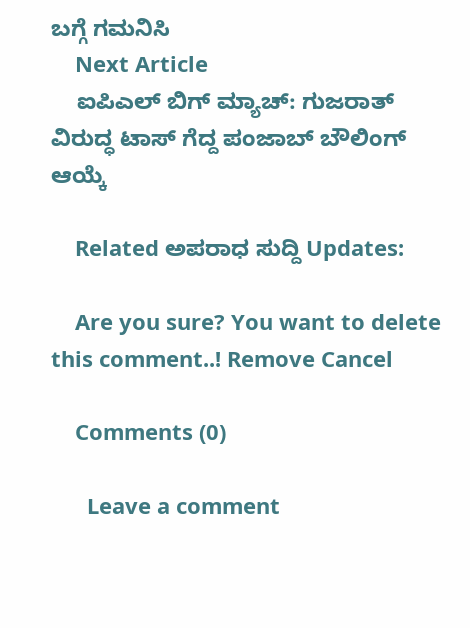ಬಗ್ಗೆ ಗಮನಿಸಿ
    Next Article
    ಐಪಿಎಲ್ ಬಿಗ್ ಮ್ಯಾಚ್: ಗುಜರಾತ್ ವಿರುದ್ಧ ಟಾಸ್ ಗೆದ್ದ ಪಂಜಾಬ್ ಬೌಲಿಂಗ್ ಆಯ್ಕೆ

    Related ಅಪರಾಧ ಸುದ್ದಿ Updates:

    Are you sure? You want to delete this comment..! Remove Cancel

    Comments (0)

      Leave a comment